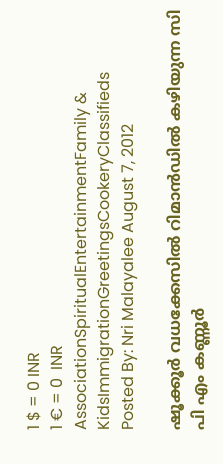1 $ = 0 INR
1 € = 0  INR
AssociationSpiritualEntertainmentFamily & KidsImmigrationGreetingsCookeryClassifieds
Posted By: Nri Malayalee August 7, 2012

ഷൂക്കൂര്‍ വധക്കേസില്‍ റിമാന്‍ഡില്‍ കഴിയുന്ന സി പി എം കണ്ണൂര്‍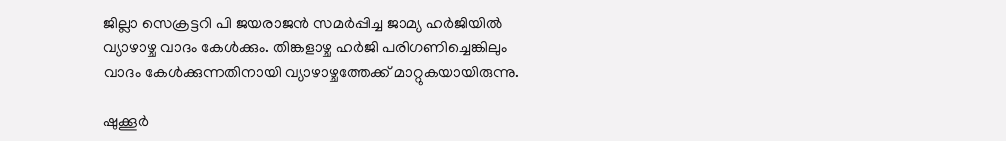ജില്ലാ സെക്രട്ടറി പി ജയരാജന്‍ സമര്‍പ്പിച്ച ജാമ്യ ഹര്‍ജിയില്‍ വ്യാഴാഴ്ച വാദം കേള്‍ക്കും. തിങ്കളാഴ്ച ഹര്‍ജി പരിഗണിച്ചെങ്കിലും വാദം കേള്‍ക്കുന്നതിനായി വ്യാഴാഴ്ചത്തേക്ക്‌ മാറ്റുകയായിരുന്നു.

ഷുക്കൂര്‍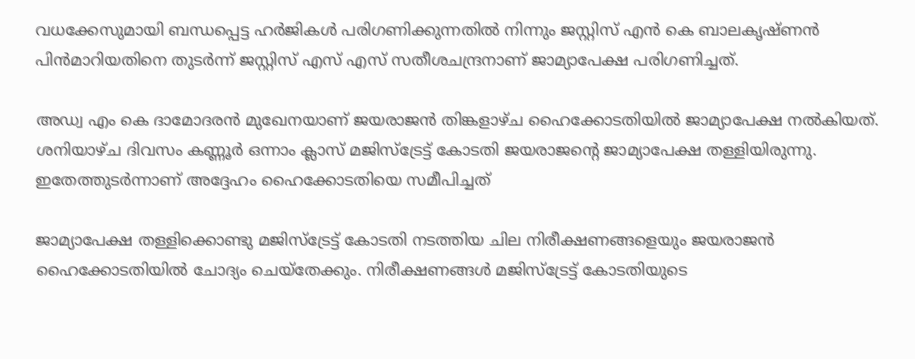വധക്കേസുമായി ബന്ധപ്പെട്ട ഹര്‍ജികള്‍ പരിഗണിക്കുന്നതില്‍ നിന്നും ജസ്റ്റിസ്‌ എന്‍ കെ ബാലകൃഷ്ണന്‍ പിന്‍മാറിയതിനെ തുടര്‍ന്ന്‌ ജസ്റ്റിസ്‌ എസ്‌ എസ്‌ സതീശചന്ദ്രനാണ്‌ ജാമ്യാപേക്ഷ പരിഗണിച്ചത്‌.

അഡ്വ എം കെ ദാമോദരന്‍ മുഖേനയാണ്‌ ജയരാജന്‍ തിങ്കളാഴ്ച ഹൈക്കോടതിയില്‍ ജാമ്യാപേക്ഷ നല്‍കിയത്. ശനിയാഴ്ച ദിവസം കണ്ണൂര്‍ ഒന്നാം ക്ലാസ്‌ മജിസ്ട്രേട്ട്‌ കോടതി ജയരാജന്റെ ജാമ്യാപേക്ഷ തള്ളിയിരുന്നു. ഇതേത്തുടര്‍ന്നാണ് അദ്ദേഹം ഹൈക്കോടതിയെ സമീപിച്ചത്

ജാമ്യാപേക്ഷ തള്ളിക്കൊണ്ടു മജിസ്ട്രേട്ട്‌ കോടതി നടത്തിയ ചില നിരീക്ഷണങ്ങളെയും ജയരാജന്‍ ഹൈക്കോടതിയില്‍ ചോദ്യം ചെയ്‌തേക്കും. നിരീക്ഷണങ്ങള്‍ മജിസ്ട്രേട്ട്‌ കോടതിയുടെ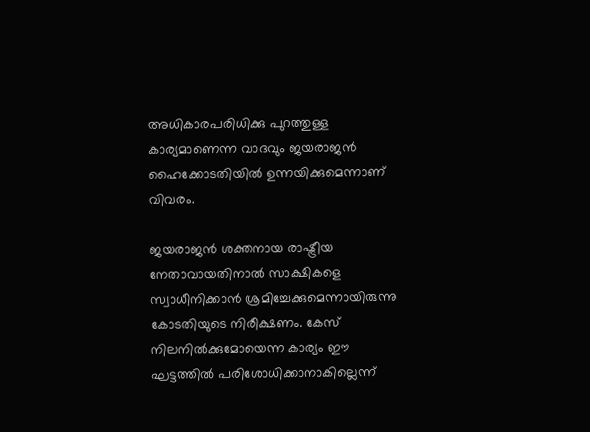അധികാരപരിധിക്കു പുറത്തുള്ള കാര്യമാണെന്ന വാദവും ജയരാജന്‍ ഹൈക്കോടതിയില്‍ ഉന്നയിക്കുമെന്നാണ് വിവരം.

ജയരാജന്‍ ശക്തനായ രാഷ്ട്രീയ നേതാവായതിനാല്‍ സാക്ഷികളെ സ്വാധീനിക്കാന്‍ ശ്രമിച്ചേക്കുമെന്നായിരുന്നു കോടതിയുടെ നിരീക്ഷണം. കേസ്‌ നിലനില്‍ക്കുമോയെന്ന കാര്യം ഈ ഘട്ടത്തില്‍ പരിശോധിക്കാനാകില്ലെന്ന്‌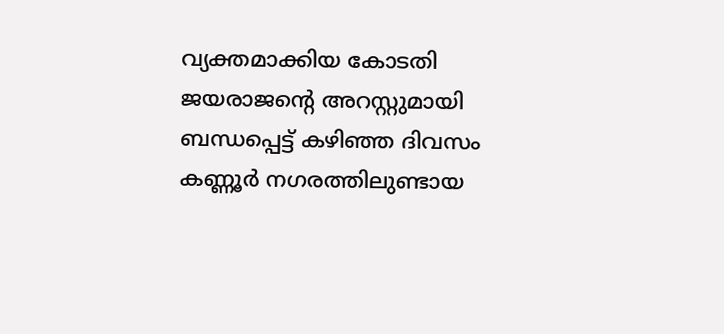വ്യക്തമാക്കിയ കോടതി ജയരാജന്റെ അറസ്റ്റുമായി ബന്ധപ്പെട്ട്‌ കഴിഞ്ഞ ദിവസം കണ്ണൂര്‍ നഗരത്തിലുണ്ടായ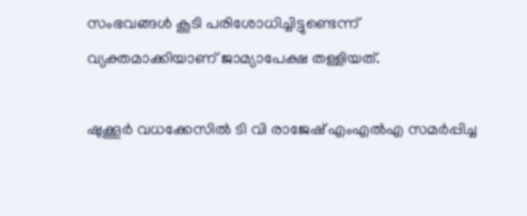സംഭവങ്ങള്‍ കൂടി പരിശോധിച്ചിട്ടുണ്ടെന്ന്‌ വ്യക്തമാക്കിയാണ്‌ ജാമ്യാപേക്ഷ തള്ളിയത്‌.

ഷുക്കൂര്‍ വധക്കേസില്‍ ടി വി രാജേഷ്‌ എംഎല്‍എ സമര്‍പ്പിച്ച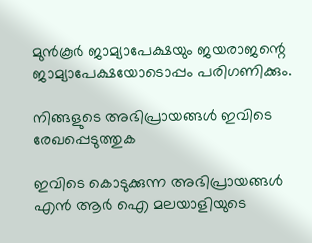മുന്‍കൂര്‍ ജാമ്യാപേക്ഷയും ജയരാജന്റെ ജാമ്യാപേക്ഷയോടൊപ്പം പരിഗണിക്കും.

നിങ്ങളുടെ അഭിപ്രായങ്ങള്‍ ഇവിടെ രേഖപ്പെടുത്തുക

ഇവിടെ കൊടുക്കുന്ന അഭിപ്രായങ്ങള്‍ എന്‍ ആര്‍ ഐ മലയാളിയുടെ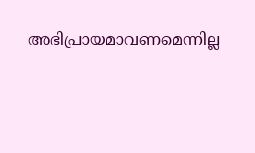അഭിപ്രായമാവണമെന്നില്ല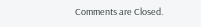Comments are Closed.